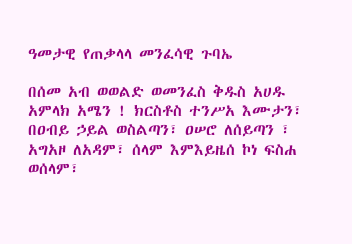ዓመታዊ የጠቃላላ መንፈሳዊ ጉባኤ

በሰመ አብ ወወልድ ወመንፈስ ቅዱስ አሀዱ አምላክ አሜን ! ክርስቶስ ተንሥአ እሙታን፣ በዐብይ ኃይል ወስልጣን፣ ዐሠሮ ለሰይጣን ፣ አግአዞ ለአዳም፣ ሰላም እምእይዜሰ ኮነ ፍስሐ ወሰላም፣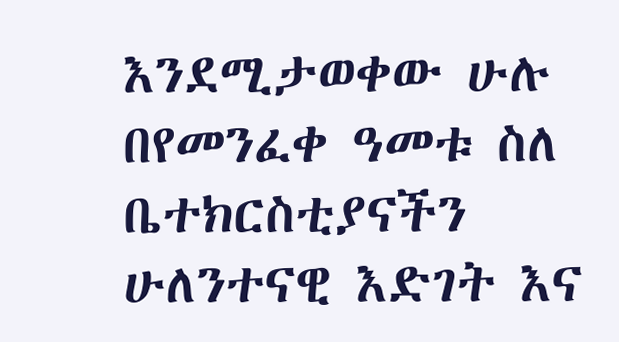እንደሚታወቀው ሁሉ በየመንፈቀ ዓመቱ ስለ ቤተክርስቲያናችን ሁለንተናዊ እድገት እና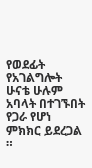የወደፊት የአገልግሎት ሁናቴ ሁሉም አባላት በተገኙበት የጋራ የሆነ ምክክር ይደረጋል ።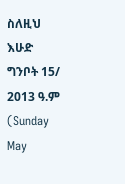ስለዚህ እሁድ ግንቦት 15/ 2013 ዓ.ም (Sunday May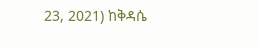23, 2021) ከቅዳሴ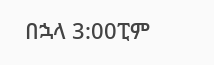በኋላ 3:00ፒም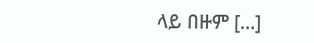ላይ በዙም […]